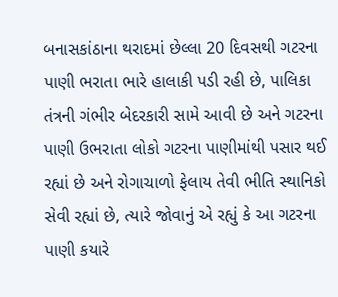બનાસકાંઠાના થરાદમાં છેલ્લા 20 દિવસથી ગટરના પાણી ભરાતા ભારે હાલાકી પડી રહી છે, પાલિકા તંત્રની ગંભીર બેદરકારી સામે આવી છે અને ગટરના પાણી ઉભરાતા લોકો ગટરના પાણીમાંથી પસાર થઈ રહ્યાં છે અને રોગાચાળો ફેલાય તેવી ભીતિ સ્થાનિકો સેવી રહ્યાં છે, ત્યારે જોવાનું એ રહ્યું કે આ ગટરના પાણી કયારે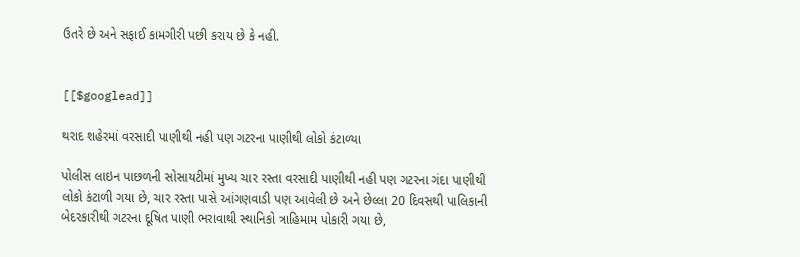ઉતરે છે અને સફાઈ કામગીરી પછી કરાય છે કે નહી.


[[$googlead]]

થરાદ શહેરમાં વરસાદી પાણીથી નહી પણ ગટરના પાણીથી લોકો કંટાળ્યા

પોલીસ લાઇન પાછળની સોસાયટીમાં મુખ્ય ચાર રસ્તા વરસાદી પાણીથી નહી પણ ગટરના ગંદા પાણીથી લોકો કંટાળી ગયા છે, ચાર રસ્તા પાસે આંગણવાડી પણ આવેલી છે અને છેલ્લા 20 દિવસથી પાલિકાની બેદરકારીથી ગટરના દૂષિત પાણી ભરાવાથી સ્થાનિકો ત્રાહિમામ પોકારી ગયા છે,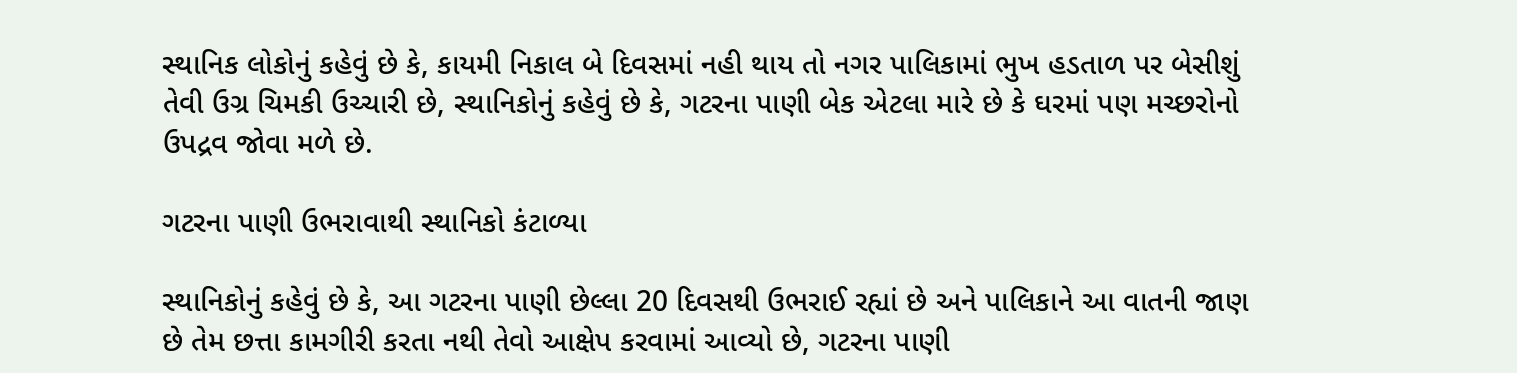સ્થાનિક લોકોનું કહેવું છે કે, કાયમી નિકાલ બે દિવસમાં નહી થાય તો નગર પાલિકામાં ભુખ હડતાળ પર બેસીશું તેવી ઉગ્ર ચિમકી ઉચ્ચારી છે, સ્થાનિકોનું કહેવું છે કે, ગટરના પાણી બેક એટલા મારે છે કે ઘરમાં પણ મચ્છરોનો ઉપદ્રવ જોવા મળે છે.

ગટરના પાણી ઉભરાવાથી સ્થાનિકો કંટાળ્યા

સ્થાનિકોનું કહેવું છે કે, આ ગટરના પાણી છેલ્લા 20 દિવસથી ઉભરાઈ રહ્યાં છે અને પાલિકાને આ વાતની જાણ છે તેમ છત્તા કામગીરી કરતા નથી તેવો આક્ષેપ કરવામાં આવ્યો છે, ગટરના પાણી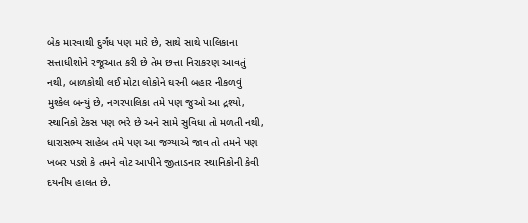બેક મારવાથી દુર્ગંધ પણ મારે છે, સાથે સાથે પાલિકાના સત્તાધીશોને રજૂઆત કરી છે તેમ છત્તા નિરાકરણ આવતું નથી, બાળકોથી લઈ મોટા લોકોને ઘરની બહાર નીકળવું મુશ્કેલ બન્યું છે, નગરપાલિકા તમે પણ જુઓ આ દ્રશ્યો, સ્થાનિકો ટેકસ પણ ભરે છે અને સામે સુવિધા તો મળતી નથી, ધારાસભ્ય સાહેબ તમે પણ આ જગ્યાએ જાવ તો તમને પણ ખબર પડશે કે તમને વોટ આપીને જીતાડનાર સ્થાનિકોની કેવી દયનીય હાલત છે.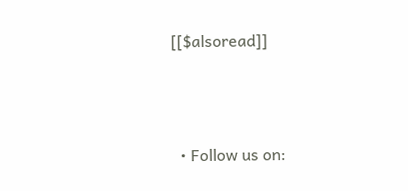[[$alsoread]]



  • Follow us on: